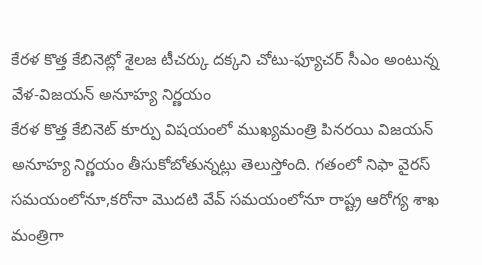కేరళ కొత్త కేబినెట్లో శైలజ టీచర్కు దక్కని చోటు-ఫ్యూచర్ సీఎం అంటున్న వేళ-విజయన్ అనూహ్య నిర్ణయం
కేరళ కొత్త కేబినెట్ కూర్పు విషయంలో ముఖ్యమంత్రి పినరయి విజయన్ అనూహ్య నిర్ణయం తీసుకోబోతున్నట్లు తెలుస్తోంది. గతంలో నిఫా వైరస్ సమయంలోనూ,కరోనా మొదటి వేవ్ సమయంలోనూ రాష్ట్ర ఆరోగ్య శాఖ మంత్రిగా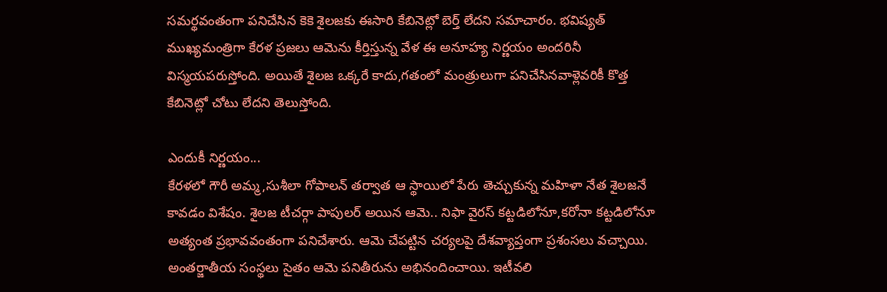సమర్థవంతంగా పనిచేసిన కెకె శైలజకు ఈసారి కేబినెట్లో బెర్త్ లేదని సమాచారం. భవిష్యత్ ముఖ్యమంత్రిగా కేరళ ప్రజలు ఆమెను కీర్తిస్తున్న వేళ ఈ అనూహ్య నిర్ణయం అందరినీ విస్మయపరుస్తోంది. అయితే శైలజ ఒక్కరే కాదు,గతంలో మంత్రులుగా పనిచేసినవాళ్లెవరికీ కొత్త కేబినెట్లో చోటు లేదని తెలుస్తోంది.

ఎందుకీ నిర్ణయం...
కేరళలో గౌరీ అమ్మ,సుశీలా గోపాలన్ తర్వాత ఆ స్థాయిలో పేరు తెచ్చుకున్న మహిళా నేత శైలజనే కావడం విశేషం. శైలజ టీచర్గా పాపులర్ అయిన ఆమె.. నిఫా వైరస్ కట్టడిలోనూ,కరోనా కట్టడిలోనూ అత్యంత ప్రభావవంతంగా పనిచేశారు. ఆమె చేపట్టిన చర్యలపై దేశవ్యాప్తంగా ప్రశంసలు వచ్చాయి. అంతర్జాతీయ సంస్థలు సైతం ఆమె పనితీరును అభినందించాయి. ఇటీవలి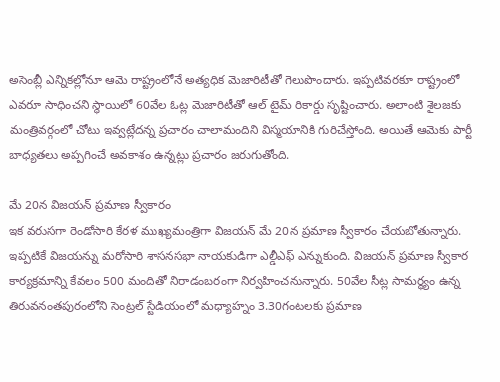అసెంబ్లీ ఎన్నికల్లోనూ ఆమె రాష్ట్రంలోనే అత్యధిక మెజారిటీతో గెలుపొందారు. ఇప్పటివరకూ రాష్ట్రంలో ఎవరూ సాధించని స్థాయిలో 60వేల ఓట్ల మెజారిటీతో ఆల్ టైమ్ రికార్డు సృష్టించారు. అలాంటి శైలజకు మంత్రివర్గంలో చోటు ఇవ్వట్లేదన్న ప్రచారం చాలామందిని విస్మయానికి గురిచేస్తోంది. అయితే ఆమెకు పార్టీ బాధ్యతలు అప్పగించే అవకాశం ఉన్నట్లు ప్రచారం జరుగుతోంది.

మే 20న విజయన్ ప్రమాణ స్వీకారం
ఇక వరుసగా రెండోసారి కేరళ ముఖ్యమంత్రిగా విజయన్ మే 20న ప్రమాణ స్వీకారం చేయబోతున్నారు. ఇప్పటికే విజయన్ను మరోసారి శాసనసభా నాయకుడిగా ఎల్డీఎఫ్ ఎన్నుకుంది. విజయన్ ప్రమాణ స్వీకార కార్యక్రమాన్ని కేవలం 500 మందితో నిరాడంబరంగా నిర్వహించనున్నారు. 50వేల సీట్ల సామర్థ్యం ఉన్న తిరువనంతపురంలోని సెంట్రల్ స్టేడియంలో మధ్యాహ్నం 3.30గంటలకు ప్రమాణ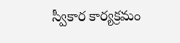స్వీకార కార్యక్రమం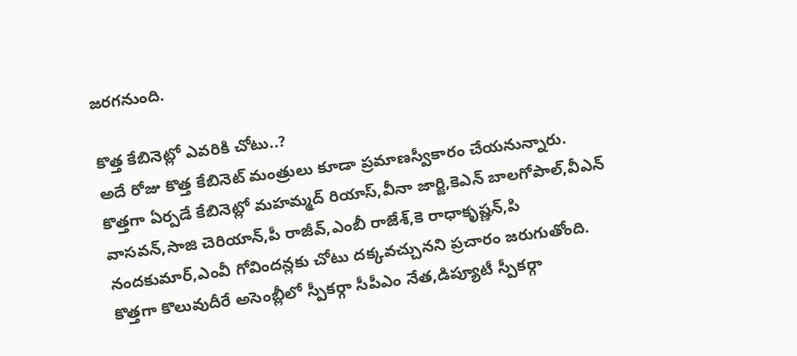జరగనుంది.

కొత్త కేబినెట్లో ఎవరికి చోటు..?
అదే రోజు కొత్త కేబినెట్ మంత్రులు కూడా ప్రమాణస్వీకారం చేయనున్నారు. కొత్తగా ఏర్పడే కేబినెట్లో మహమ్మద్ రియాస్,వీనా జార్జి,కెఎన్ బాలగోపాల్,వీఎన్ వాసవన్,సాజి చెరియాన్,పీ రాజీవ్,ఎంబీ రాజేశ్,కె రాధాకృష్ణన్,పి నందకుమార్,ఎంవీ గోవిందన్లకు చోటు దక్కవచ్చునని ప్రచారం జరుగుతోంది. కొత్తగా కొలువుదీరే అసెంబ్లీలో స్పీకర్గా సీపీఎం నేత,డిప్యూటీ స్పీకర్గా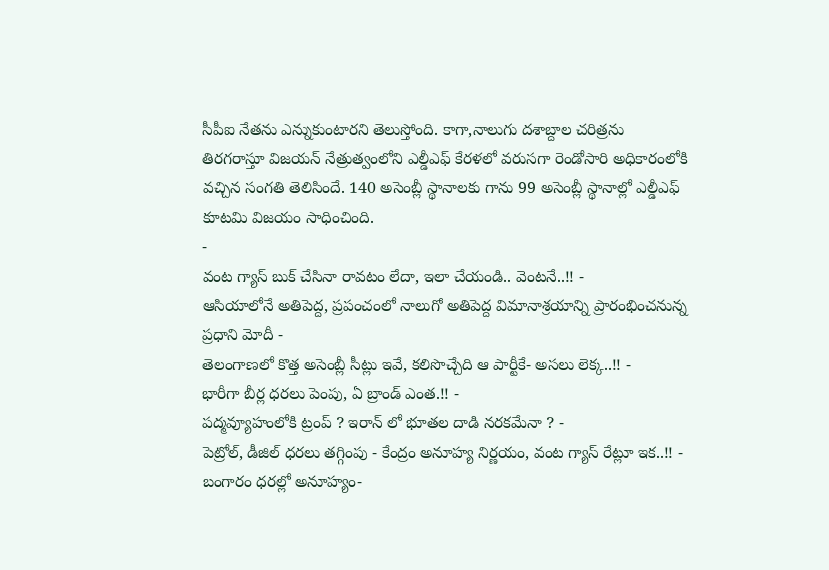సీపీఐ నేతను ఎన్నుకుంటారని తెలుస్తోంది. కాగా,నాలుగు దశాబ్దాల చరిత్రను తిరగరాస్తూ విజయన్ నేత్రుత్వంలోని ఎల్డీఎఫ్ కేరళలో వరుసగా రెండోసారి అధికారంలోకి వచ్చిన సంగతి తెలిసిందే. 140 అసెంబ్లీ స్థానాలకు గాను 99 అసెంబ్లీ స్థానాల్లో ఎల్డీఎఫ్ కూటమి విజయం సాధించింది.
-
వంట గ్యాస్ బుక్ చేసినా రావటం లేదా, ఇలా చేయండి.. వెంటనే..!! -
ఆసియాలోనే అతిపెద్ద, ప్రపంచంలో నాలుగో అతిపెద్ద విమానాశ్రయాన్ని ప్రారంభించనున్న ప్రధాని మోదీ -
తెలంగాణలో కొత్త అసెంబ్లీ సీట్లు ఇవే, కలిసొచ్చేది ఆ పార్టీకే- అసలు లెక్క..!! -
భారీగా బీర్ల ధరలు పెంపు, ఏ బ్రాండ్ ఎంత.!! -
పద్మవ్యూహంలోకి ట్రంప్ ? ఇరాన్ లో భూతల దాడి నరకమేనా ? -
పెట్రోల్, డీజిల్ ధరలు తగ్గింపు - కేంద్రం అనూహ్య నిర్ణయం, వంట గ్యాస్ రేట్లూ ఇక..!! -
బంగారం ధరల్లో అనూహ్యం-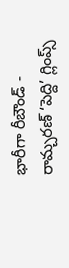భారీగా రీబౌండ్ -
రామ్చరణ్ ‘పెద్ది’ గ్లింప్స్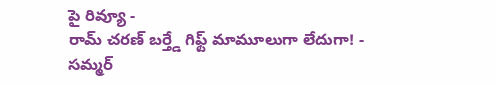పై రివ్యూ -
రామ్ చరణ్ బర్త్డే గిఫ్ట్ మామూలుగా లేదుగా! -
సమ్మర్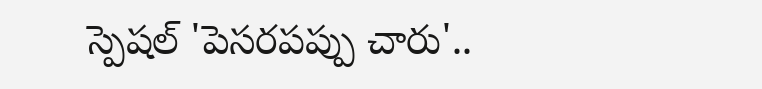స్పెషల్ 'పెసరపప్పు చారు'..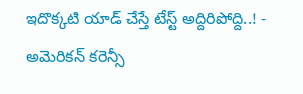ఇదొక్కటి యాడ్ చేస్తే టేస్ట్ అద్దిరిపోద్ది..! -
అమెరికన్ కరెన్సీ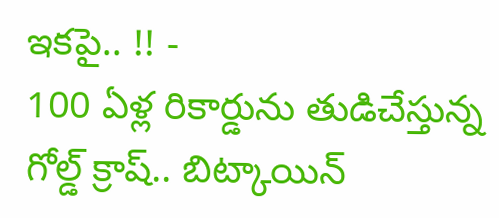ఇకపై.. !! -
100 ఏళ్ల రికార్డును తుడిచేస్తున్న గోల్డ్ క్రాష్.. బిట్కాయిన్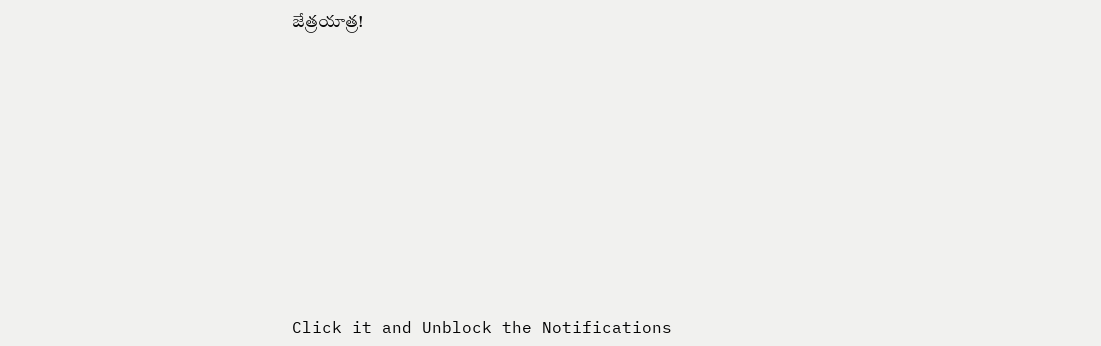జేత్రయాత్ర!












Click it and Unblock the Notifications